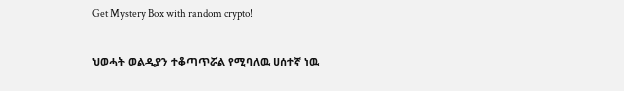Get Mystery Box with random crypto!

ህወሓት ወልዲያን ተቆጣጥሯል የሚባለዉ ሀሰተኛ ነዉ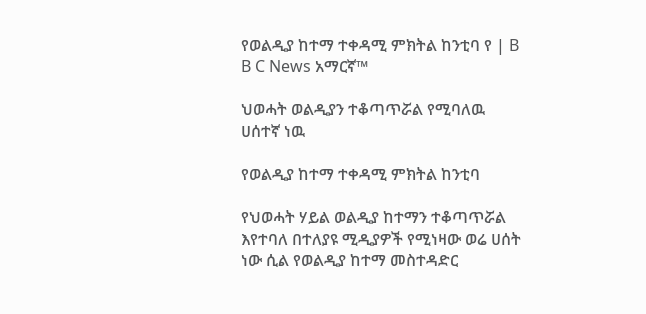የወልዲያ ከተማ ተቀዳሚ ምክትል ከንቲባ የ | B B C News አማርኛ™

ህወሓት ወልዲያን ተቆጣጥሯል የሚባለዉ ሀሰተኛ ነዉ

የወልዲያ ከተማ ተቀዳሚ ምክትል ከንቲባ

የህወሓት ሃይል ወልዲያ ከተማን ተቆጣጥሯል እየተባለ በተለያዩ ሚዲያዎች የሚነዛው ወሬ ሀሰት ነው ሲል የወልዲያ ከተማ መስተዳድር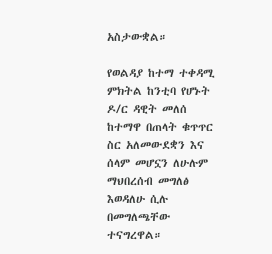አስታውቋል።

የወልዳያ ከተማ ተቀዳሚ ምክትል ከንቲባ የሆኑት ዶ/ር ዳዊት መለሰ ከተማዋ በጠላት ቁጥጥር ስር አለመውደቋን እና ሰላም መሆኗን ለሁሉም ማህበረሰብ መግለፅ እወዳለሁ ሲሉ በመግለጫቸው ተናግረዋል።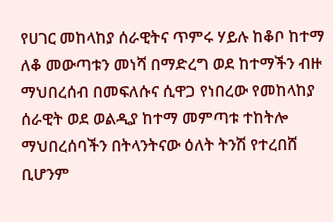የሀገር መከላከያ ሰራዊትና ጥምሩ ሃይሉ ከቆቦ ከተማ ለቆ መውጣቱን መነሻ በማድረግ ወደ ከተማችን ብዙ ማህበረሰብ በመፍለሱና ሲዋጋ የነበረው የመከላከያ ሰራዊት ወደ ወልዲያ ከተማ መምጣቱ ተከትሎ ማህበረሰባችን በትላንትናው ዕለት ትንሽ የተረበሸ ቢሆንም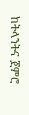ከትላንትና ጀምሮ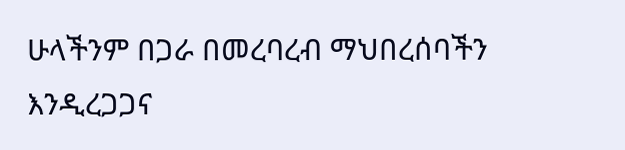ሁላችንም በጋራ በመረባረብ ማህበረሰባችን እንዲረጋጋና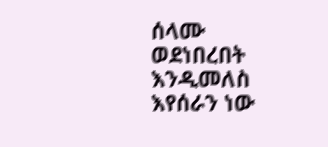ሰላሙ ወደነበረበት እንዲመለስ እየሰራን ነው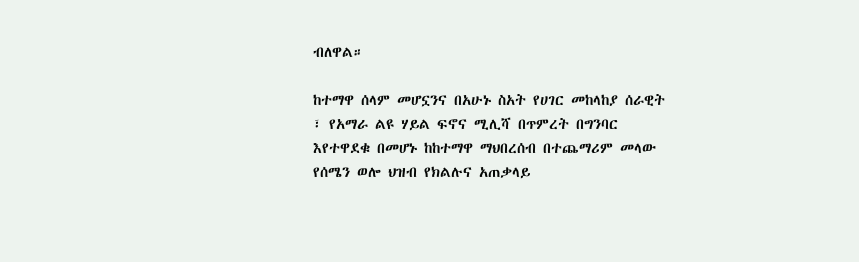ብለዋል።

ከተማዋ ሰላም መሆኗንና በአሁኑ ስአት የሀገር መከላከያ ሰራዊት ፣ የአማራ ልዩ ሃይል ፍኖና ሚሊሻ በጥምረት በግንባር እየተዋደቁ በመሆኑ ከከተማዋ ማህበረሰብ በተጨማሪም መላው የሰሜን ወሎ ህዝብ የክልሉና አጠቃላይ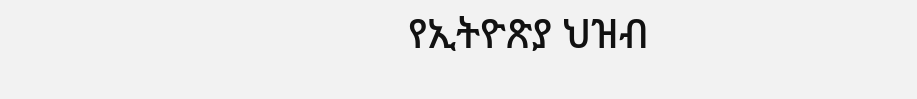የኢትዮጽያ ህዝብ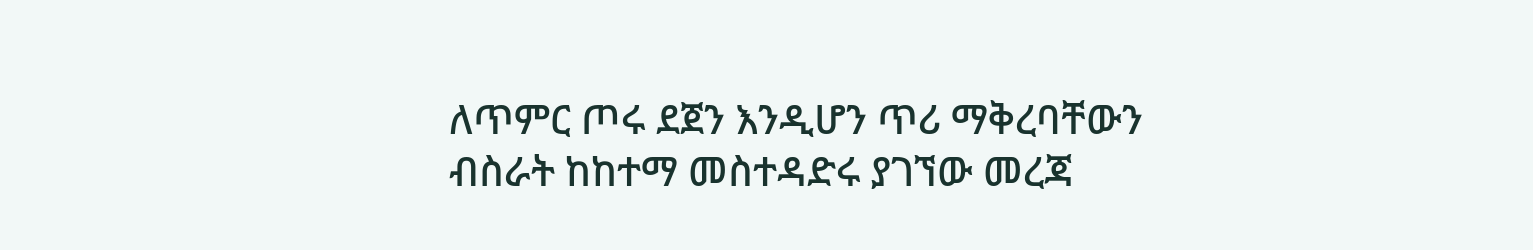ለጥምር ጦሩ ደጀን እንዲሆን ጥሪ ማቅረባቸውን ብስራት ከከተማ መስተዳድሩ ያገኘው መረጃ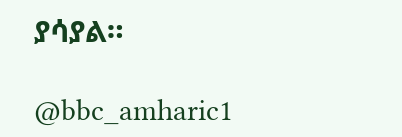ያሳያል።

@bbc_amharic1